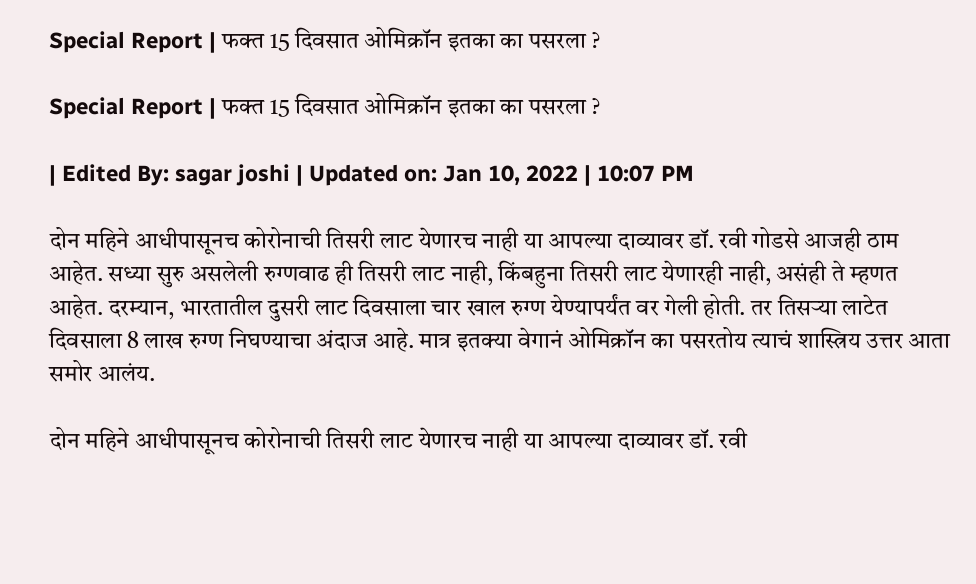Special Report | फक्त 15 दिवसात ओमिक्रॉन इतका का पसरला ?

Special Report | फक्त 15 दिवसात ओमिक्रॉन इतका का पसरला ?

| Edited By: sagar joshi | Updated on: Jan 10, 2022 | 10:07 PM

दोन महिने आधीपासूनच कोरोनाची तिसरी लाट येणारच नाही या आपल्या दाव्यावर डॉ. रवी गोडसे आजही ठाम आहेत. सध्या सुरु असलेली रुग्णवाढ ही तिसरी लाट नाही, किंबहुना तिसरी लाट येणारही नाही, असंही ते म्हणत आहेत. दरम्यान, भारतातील दुसरी लाट दिवसाला चार खाल रुग्ण येण्यापर्यंत वर गेली होती. तर तिसऱ्या लाटेत दिवसाला 8 लाख रुग्ण निघण्याचा अंदाज आहे. मात्र इतक्या वेगानं ओमिक्रॉन का पसरतोय त्याचं शास्त्रिय उत्तर आता समोर आलंय.

दोन महिने आधीपासूनच कोरोनाची तिसरी लाट येणारच नाही या आपल्या दाव्यावर डॉ. रवी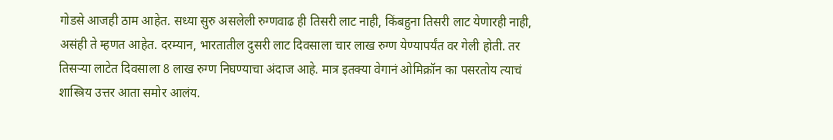गोडसे आजही ठाम आहेत. सध्या सुरु असलेली रुग्णवाढ ही तिसरी लाट नाही, किंबहुना तिसरी लाट येणारही नाही, असंही ते म्हणत आहेत. दरम्यान, भारतातील दुसरी लाट दिवसाला चार लाख रुग्ण येण्यापर्यंत वर गेली होती. तर तिसऱ्या लाटेत दिवसाला 8 लाख रुग्ण निघण्याचा अंदाज आहे. मात्र इतक्या वेगानं ओमिक्रॉन का पसरतोय त्याचं शास्त्रिय उत्तर आता समोर आलंय.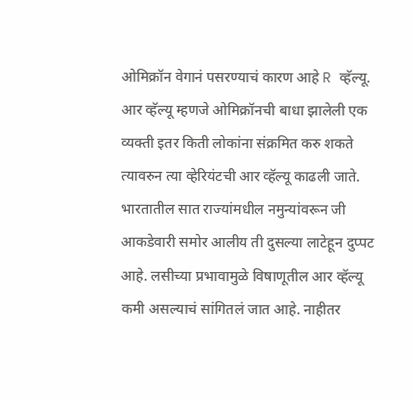ओमिक्रॉन वेगानं पसरण्याचं कारण आहे R व्हॅल्यू. आर व्हॅल्यू म्हणजे ओमिक्रॉनची बाधा झालेली एक व्यक्ती इतर किती लोकांना संक्रमित करु शकते त्यावरुन त्या व्हेरियंटची आर व्हॅल्यू काढली जाते. भारतातील सात राज्यांमधील नमुन्यांवरून जी आकडेवारी समोर आलीय ती दुसल्या लाटेहून दुप्पट आहे. लसीच्या प्रभावामुळे विषाणूतील आर व्हॅल्यू कमी असल्याचं सांगितलं जात आहे. नाहीतर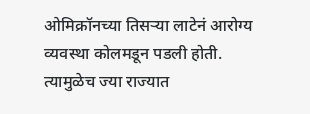ओमिक्रॉनच्या तिसऱ्या लाटेनं आरोग्य व्यवस्था कोलमडून पडली होती. त्यामुळेच ज्या राज्यात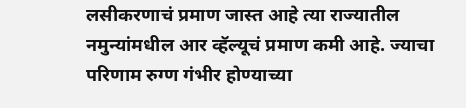लसीकरणाचं प्रमाण जास्त आहे त्या राज्यातील नमुन्यांमधील आर व्हॅल्यूचं प्रमाण कमी आहे. ज्याचा परिणाम रुग्ण गंभीर होण्याच्या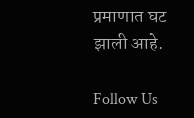प्रमाणात घट झाली आहे.

Follow Us